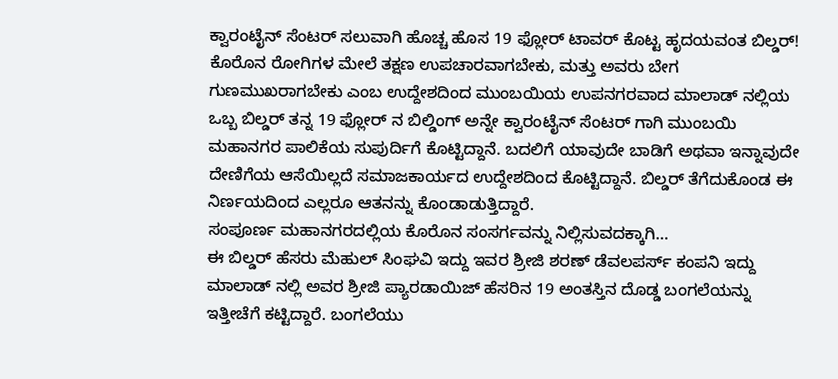ಕ್ವಾರಂಟೈನ್ ಸೆಂಟರ್ ಸಲುವಾಗಿ ಹೊಚ್ಚ ಹೊಸ 19 ಫ್ಲೋರ್ ಟಾವರ್ ಕೊಟ್ಟ ಹೃದಯವಂತ ಬಿಲ್ಡರ್!
ಕೊರೊನ ರೋಗಿಗಳ ಮೇಲೆ ತಕ್ಷಣ ಉಪಚಾರವಾಗಬೇಕು, ಮತ್ತು ಅವರು ಬೇಗ ಗುಣಮುಖರಾಗಬೇಕು ಎಂಬ ಉದ್ದೇಶದಿಂದ ಮುಂಬಯಿಯ ಉಪನಗರವಾದ ಮಾಲಾಡ್ ನಲ್ಲಿಯ ಒಬ್ಬ ಬಿಲ್ಡರ್ ತನ್ನ 19 ಫ್ಲೋರ್ ನ ಬಿಲ್ಡಿಂಗ್ ಅನ್ನೇ ಕ್ವಾರಂಟೈನ್ ಸೆಂಟರ್ ಗಾಗಿ ಮುಂಬಯಿ ಮಹಾನಗರ ಪಾಲಿಕೆಯ ಸುಪುರ್ದಿಗೆ ಕೊಟ್ಟಿದ್ದಾನೆ. ಬದಲಿಗೆ ಯಾವುದೇ ಬಾಡಿಗೆ ಅಥವಾ ಇನ್ನಾವುದೇ ದೇಣಿಗೆಯ ಆಸೆಯಿಲ್ಲದೆ ಸಮಾಜಕಾರ್ಯದ ಉದ್ದೇಶದಿಂದ ಕೊಟ್ಟಿದ್ದಾನೆ. ಬಿಲ್ಡರ್ ತೆಗೆದುಕೊಂಡ ಈ ನಿರ್ಣಯದಿಂದ ಎಲ್ಲರೂ ಆತನನ್ನು ಕೊಂಡಾಡುತ್ತಿದ್ದಾರೆ.
ಸಂಪೂರ್ಣ ಮಹಾನಗರದಲ್ಲಿಯ ಕೊರೊನ ಸಂಸರ್ಗವನ್ನು ನಿಲ್ಲಿಸುವದಕ್ಕಾಗಿ…
ಈ ಬಿಲ್ಡರ್ ಹೆಸರು ಮೆಹುಲ್ ಸಿಂಘವಿ ಇದ್ದು ಇವರ ಶ್ರೀಜಿ ಶರಣ್ ಡೆವಲಪರ್ಸ್ ಕಂಪನಿ ಇದ್ದು ಮಾಲಾಡ್ ನಲ್ಲಿ ಅವರ ಶ್ರೀಜಿ ಪ್ಯಾರಡಾಯಿಜ್ ಹೆಸರಿನ 19 ಅಂತಸ್ತಿನ ದೊಡ್ಡ ಬಂಗಲೆಯನ್ನು ಇತ್ತೀಚೆಗೆ ಕಟ್ಟಿದ್ದಾರೆ. ಬಂಗಲೆಯು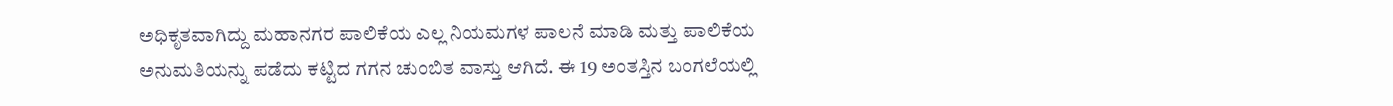ಅಧಿಕೃತವಾಗಿದ್ದು ಮಹಾನಗರ ಪಾಲಿಕೆಯ ಎಲ್ಲ ನಿಯಮಗಳ ಪಾಲನೆ ಮಾಡಿ ಮತ್ತು ಪಾಲಿಕೆಯ ಅನುಮತಿಯನ್ನು ಪಡೆದು ಕಟ್ಟಿದ ಗಗನ ಚುಂಬಿತ ವಾಸ್ತು ಆಗಿದೆ. ಈ 19 ಅಂತಸ್ತಿನ ಬಂಗಲೆಯಲ್ಲಿ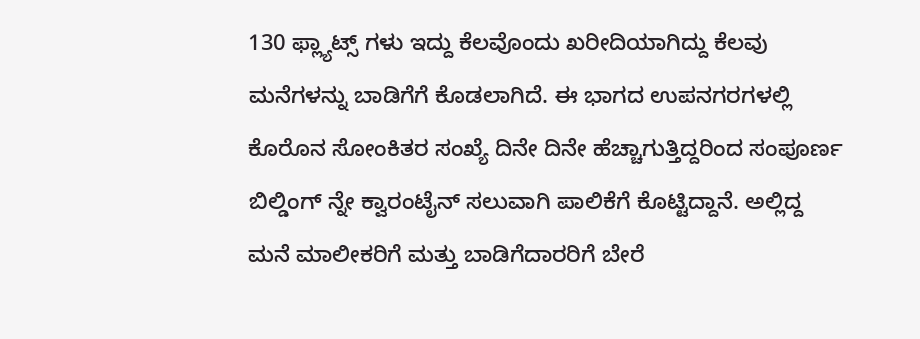130 ಫ್ಲ್ಯಾಟ್ಸ್ ಗಳು ಇದ್ದು ಕೆಲವೊಂದು ಖರೀದಿಯಾಗಿದ್ದು ಕೆಲವು ಮನೆಗಳನ್ನು ಬಾಡಿಗೆಗೆ ಕೊಡಲಾಗಿದೆ. ಈ ಭಾಗದ ಉಪನಗರಗಳಲ್ಲಿ ಕೊರೊನ ಸೋಂಕಿತರ ಸಂಖ್ಯೆ ದಿನೇ ದಿನೇ ಹೆಚ್ಚಾಗುತ್ತಿದ್ದರಿಂದ ಸಂಪೂರ್ಣ ಬಿಲ್ಡಿಂಗ್ ನ್ನೇ ಕ್ವಾರಂಟೈನ್ ಸಲುವಾಗಿ ಪಾಲಿಕೆಗೆ ಕೊಟ್ಟಿದ್ದಾನೆ. ಅಲ್ಲಿದ್ದ ಮನೆ ಮಾಲೀಕರಿಗೆ ಮತ್ತು ಬಾಡಿಗೆದಾರರಿಗೆ ಬೇರೆ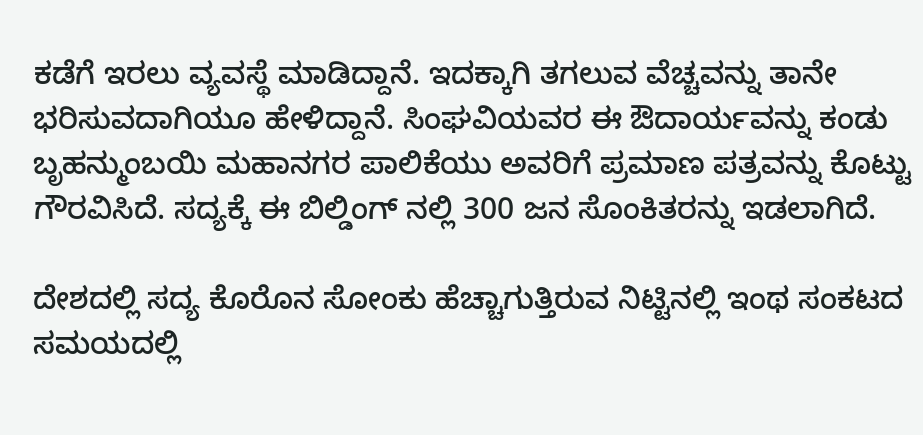ಕಡೆಗೆ ಇರಲು ವ್ಯವಸ್ಥೆ ಮಾಡಿದ್ದಾನೆ. ಇದಕ್ಕಾಗಿ ತಗಲುವ ವೆಚ್ಚವನ್ನು ತಾನೇ ಭರಿಸುವದಾಗಿಯೂ ಹೇಳಿದ್ದಾನೆ. ಸಿಂಘವಿಯವರ ಈ ಔದಾರ್ಯವನ್ನು ಕಂಡು ಬೃಹನ್ಮುಂಬಯಿ ಮಹಾನಗರ ಪಾಲಿಕೆಯು ಅವರಿಗೆ ಪ್ರಮಾಣ ಪತ್ರವನ್ನು ಕೊಟ್ಟು ಗೌರವಿಸಿದೆ. ಸದ್ಯಕ್ಕೆ ಈ ಬಿಲ್ಡಿಂಗ್ ನಲ್ಲಿ 300 ಜನ ಸೊಂಕಿತರನ್ನು ಇಡಲಾಗಿದೆ.

ದೇಶದಲ್ಲಿ ಸದ್ಯ ಕೊರೊನ ಸೋಂಕು ಹೆಚ್ಚಾಗುತ್ತಿರುವ ನಿಟ್ಟಿನಲ್ಲಿ ಇಂಥ ಸಂಕಟದ ಸಮಯದಲ್ಲಿ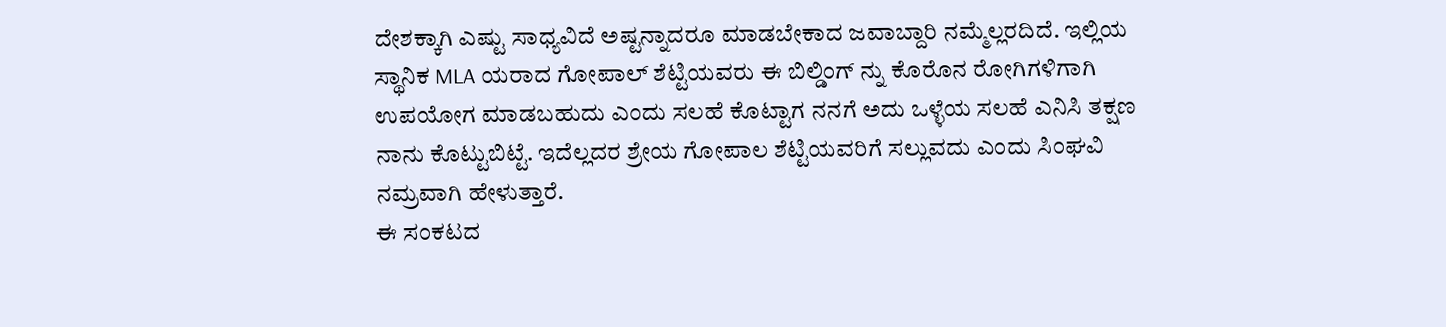ದೇಶಕ್ಕಾಗಿ ಎಷ್ಟು ಸಾಧ್ಯವಿದೆ ಅಷ್ಟನ್ನಾದರೂ ಮಾಡಬೇಕಾದ ಜವಾಬ್ದಾರಿ ನಮ್ಮೆಲ್ಲರದಿದೆ. ಇಲ್ಲಿಯ ಸ್ಥಾನಿಕ MLA ಯರಾದ ಗೋಪಾಲ್ ಶೆಟ್ಟಿಯವರು ಈ ಬಿಲ್ಡಿಂಗ್ ನ್ನು ಕೊರೊನ ರೋಗಿಗಳಿಗಾಗಿ ಉಪಯೋಗ ಮಾಡಬಹುದು ಎಂದು ಸಲಹೆ ಕೊಟ್ಟಾಗ ನನಗೆ ಅದು ಒಳ್ಳೆಯ ಸಲಹೆ ಎನಿಸಿ ತಕ್ಷಣ ನಾನು ಕೊಟ್ಟುಬಿಟ್ಟೆ. ಇದೆಲ್ಲದರ ಶ್ರೇಯ ಗೋಪಾಲ ಶೆಟ್ಟಿಯವರಿಗೆ ಸಲ್ಲುವದು ಎಂದು ಸಿಂಘವಿ ನಮ್ರವಾಗಿ ಹೇಳುತ್ತಾರೆ.
ಈ ಸಂಕಟದ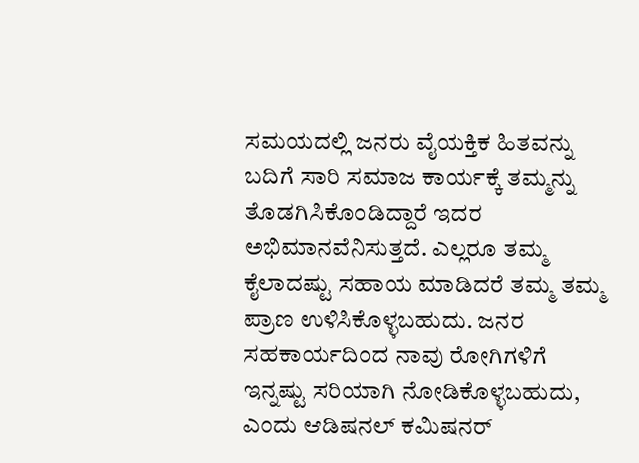ಸಮಯದಲ್ಲಿ ಜನರು ವೈಯಕ್ತಿಕ ಹಿತವನ್ನು ಬದಿಗೆ ಸಾರಿ ಸಮಾಜ ಕಾರ್ಯಕ್ಕೆ ತಮ್ಮನ್ನು ತೊಡಗಿಸಿಕೊಂಡಿದ್ದಾರೆ ಇದರ ಅಭಿಮಾನವೆನಿಸುತ್ತದೆ. ಎಲ್ಲರೂ ತಮ್ಮ ಕೈಲಾದಷ್ಟು ಸಹಾಯ ಮಾಡಿದರೆ ತಮ್ಮ ತಮ್ಮ ಪ್ರಾಣ ಉಳಿಸಿಕೊಳ್ಳಬಹುದು. ಜನರ ಸಹಕಾರ್ಯದಿಂದ ನಾವು ರೋಗಿಗಳಿಗೆ ಇನ್ನಷ್ಟು ಸರಿಯಾಗಿ ನೋಡಿಕೊಳ್ಳಬಹುದು, ಎಂದು ಆಡಿಷನಲ್ ಕಮಿಷನರ್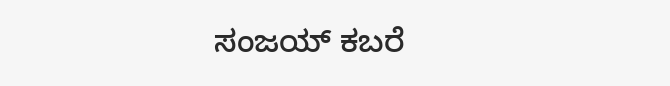ಸಂಜಯ್ ಕಬರೆ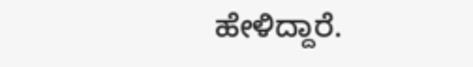ಹೇಳಿದ್ದಾರೆ.